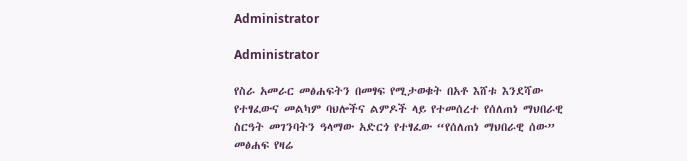Administrator

Administrator

የስራ አመራር መፅሐፍትን በመፃፍ የሚታወቁት በአቶ እሸቱ እንደሻው የተፃፈውና መልካም ባህሎችና ልምዶች ላይ የተመሰረተ የሰለጠነ ማህበራዊ ስርዓት መገንባትን ዓላማው አድርጎ የተፃፈው “የሰለጠነ ማህበራዊ ሰው” መፅሐፍ የዛሬ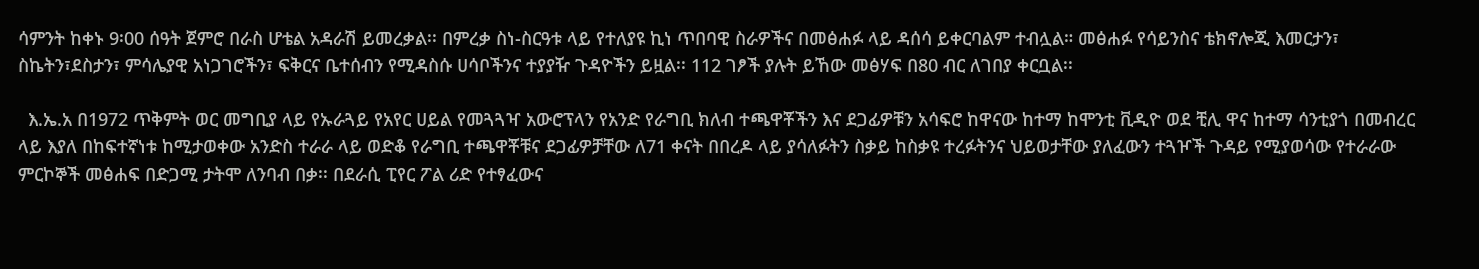ሳምንት ከቀኑ 9፡00 ሰዓት ጀምሮ በራስ ሆቴል አዳራሽ ይመረቃል፡፡ በምረቃ ስነ-ስርዓቱ ላይ የተለያዩ ኪነ ጥበባዊ ስራዎችና በመፅሐፉ ላይ ዳሰሳ ይቀርባልም ተብሏል። መፅሐፉ የሳይንስና ቴክኖሎጂ እመርታን፣ ስኬትን፣ደስታን፣ ምሳሌያዊ አነጋገሮችን፣ ፍቅርና ቤተሰብን የሚዳስሱ ሀሳቦችንና ተያያዥ ጉዳዮችን ይዟል፡፡ 112 ገፆች ያሉት ይኸው መፅሃፍ በ80 ብር ለገበያ ቀርቧል፡፡

  እ.ኤ.አ በ1972 ጥቅምት ወር መግቢያ ላይ የኡራጓይ የአየር ሀይል የመጓጓዣ አውሮፕላን የአንድ የራግቢ ክለብ ተጫዋቾችን እና ደጋፊዎቹን አሳፍሮ ከዋናው ከተማ ከሞንቲ ቪዲዮ ወደ ቺሊ ዋና ከተማ ሳንቲያጎ በመብረር ላይ እያለ በከፍተኛነቱ ከሚታወቀው አንድስ ተራራ ላይ ወድቆ የራግቢ ተጫዋቾቹና ደጋፊዎቻቸው ለ71 ቀናት በበረዶ ላይ ያሳለፉትን ስቃይ ከስቃዩ ተረፉትንና ህይወታቸው ያለፈውን ተጓዦች ጉዳይ የሚያወሳው የተራራው ምርኮኞች መፅሐፍ በድጋሚ ታትሞ ለንባብ በቃ፡፡ በደራሲ ፒየር ፖል ሪድ የተፃፈውና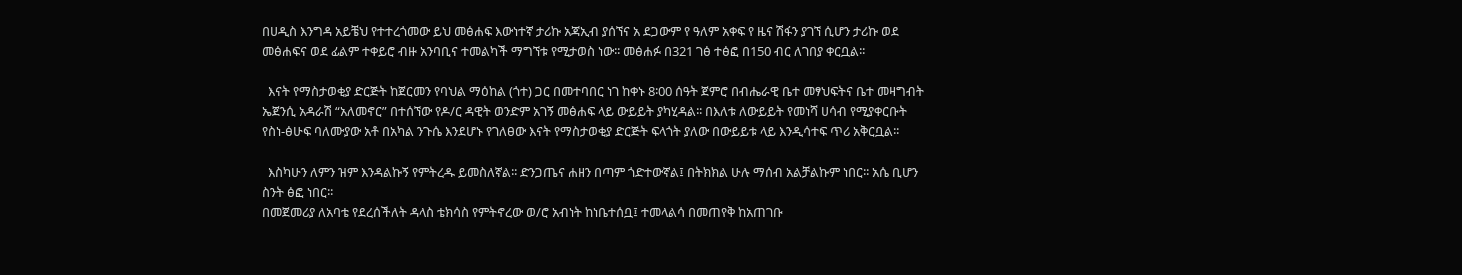በሀዲስ እንግዳ አይቼህ የተተረጎመው ይህ መፅሐፍ እውነተኛ ታሪኩ አጃኢብ ያሰኘና አ ደጋውም የ ዓለም አቀፍ የ ዜና ሽፋን ያገኘ ሲሆን ታሪኩ ወደ መፅሐፍና ወደ ፊልም ተቀይሮ ብዙ አንባቢና ተመልካች ማግኘቱ የሚታወስ ነው፡፡ መፅሐፉ በ321 ገፅ ተፅፎ በ150 ብር ለገበያ ቀርቧል፡፡

  እናት የማስታወቂያ ድርጅት ከጀርመን የባህል ማዕከል (ጎተ) ጋር በመተባበር ነገ ከቀኑ 8፡00 ሰዓት ጀምሮ በብሔራዊ ቤተ መፃህፍትና ቤተ መዛግብት ኤጀንሲ አዳራሽ “አለመኖር” በተሰኘው የዶ/ር ዳዊት ወንድም አገኝ መፅሐፍ ላይ ውይይት ያካሂዳል፡፡ በእለቱ ለውይይት የመነሻ ሀሳብ የሚያቀርቡት የስነ-ፅሁፍ ባለሙያው አቶ በአካል ንጉሴ እንደሆኑ የገለፀው እናት የማስታወቂያ ድርጅት ፍላጎት ያለው በውይይቱ ላይ እንዲሳተፍ ጥሪ አቅርቧል፡፡

  እስካሁን ለምን ዝም እንዳልኩኝ የምትረዱ ይመስለኛል፡፡ ድንጋጤና ሐዘን በጣም ጎድተውኛል፤ በትክክል ሁሉ ማሰብ አልቻልኩም ነበር፡፡ አሴ ቢሆን ስንት ፅፎ ነበር፡፡
በመጀመሪያ ለአባቴ የደረሰችለት ዳላስ ቴክሳስ የምትኖረው ወ/ሮ አብነት ከነቤተሰቧ፤ ተመላልሳ በመጠየቅ ከአጠገቡ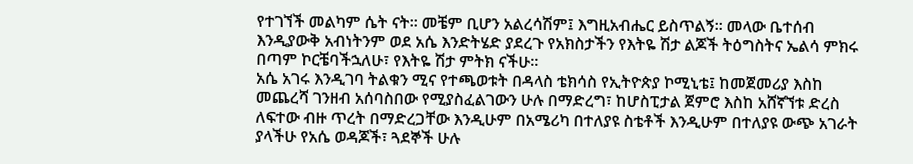የተገኘች መልካም ሴት ናት፡፡ መቼም ቢሆን አልረሳሽም፤ እግዚአብሔር ይስጥልኝ፡፡ መላው ቤተሰብ እንዲያውቅ አብነትንም ወደ አሴ እንድትሄድ ያደረጉ የአክስታችን የእትዬ ሽታ ልጆች ትዕግስትና ኤልሳ ምክሩ በጣም ኮርቼባችኋለሁ፣ የእትዬ ሽታ ምትክ ናችሁ።
አሴ አገሩ እንዲገባ ትልቁን ሚና የተጫወቱት በዳላስ ቴክሳስ የኢትዮጵያ ኮሚኒቴ፤ ከመጀመሪያ እስከ መጨረሻ ገንዘብ አሰባስበው የሚያስፈልገውን ሁሉ በማድረግ፣ ከሆስፒታል ጀምሮ እስከ አሸኛኘቱ ድረስ ለፍተው ብዙ ጥረት በማድረጋቸው እንዲሁም በአሜሪካ በተለያዩ ስቴቶች እንዲሁም በተለያዩ ውጭ አገራት ያላችሁ የአሴ ወዳጆች፣ ጓደኞች ሁሉ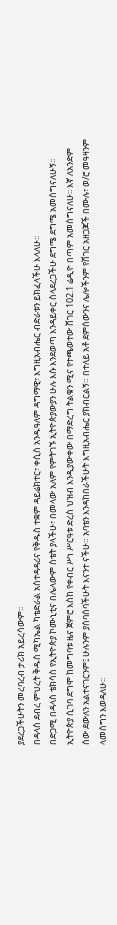ያደረጋችሁትን መረባረብ ታሪክ አይረሳውም፡፡
በዳላስ ደብረ ምህረት ቅዱስ ሚካኤል ካቴድራል አስተዳዳሪና የቅዱስ ተቋም ዳይሬክተር፣ ቀሲስ አንዱዓለም ዳግማዊ፣ እግዚአብሔር ብድራቱን ይክፈላችሁ እላለሁ፡፡
በድጋሚ በዳላስ ቴክሳስ የኢትዮጵያ ኮሙኒቲና በሌላውም ስቴት ያላችሁ፣ በመላው አለም የምትገኙ ኢትዮጵያውያን ሁሉ እሱ እንደወጣ እንዳይቀር ስላደረጋችሁ ደግሜ ደግሜ አመሰግናለሁኝ፡፡
ኢትዮጵያ ሲገባ ደግሞ ከመግባቱ ዜና ጀምሮ እስከ የቀብር ሥነ ሥርዓቱ ድረስ ህዝብ እንዲያውቀው በማድረግ ትልቁን ሚና የተጫወተው ሸገር 102.1 ሬዲዮ በጣም አመሰግናለሁ፡፡ እኛ ለአንድም ሰው ደውለን አልተናገርንም፤ ሁሉንም ያሰባሰባችሁት እናንተ ናችሁ። አባቴን እንዳከበራችሁት እግዚአብሔር ያክብርልኝ። በተለይ አቶ ደምሰውንና ሌሎችንም የሸገር አዘጋጆች በሙሉ፣ ወ/ሮ መዓዛንም ላመሰግን እወዳለሁ፡፡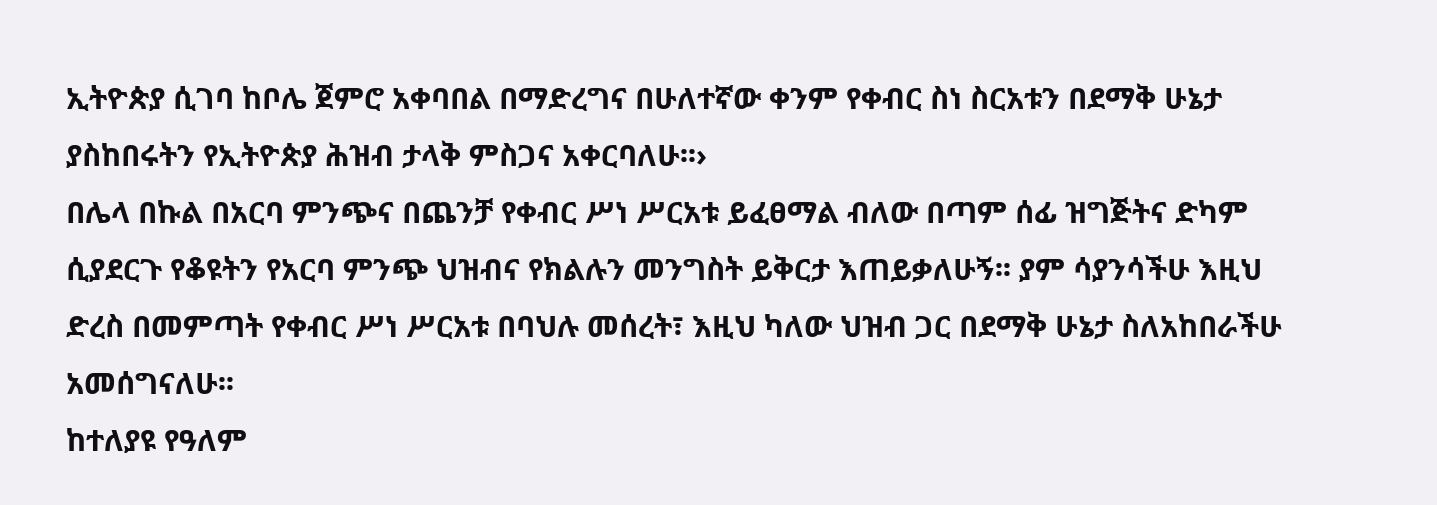ኢትዮጵያ ሲገባ ከቦሌ ጀምሮ አቀባበል በማድረግና በሁለተኛው ቀንም የቀብር ስነ ስርአቱን በደማቅ ሁኔታ ያስከበሩትን የኢትዮጵያ ሕዝብ ታላቅ ምስጋና አቀርባለሁ፡፡›
በሌላ በኩል በአርባ ምንጭና በጨንቻ የቀብር ሥነ ሥርአቱ ይፈፀማል ብለው በጣም ሰፊ ዝግጅትና ድካም ሲያደርጉ የቆዩትን የአርባ ምንጭ ህዝብና የክልሉን መንግስት ይቅርታ እጠይቃለሁኝ፡፡ ያም ሳያንሳችሁ እዚህ ድረስ በመምጣት የቀብር ሥነ ሥርአቱ በባህሉ መሰረት፣ እዚህ ካለው ህዝብ ጋር በደማቅ ሁኔታ ስለአከበራችሁ አመሰግናለሁ፡፡
ከተለያዩ የዓለም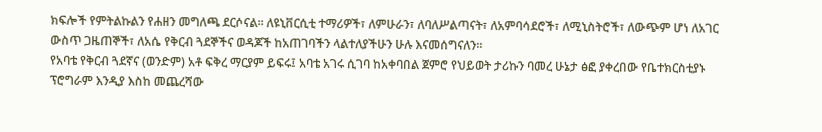ክፍሎች የምትልኩልን የሐዘን መግለጫ ደርሶናል፡፡ ለዩኒቨርሲቲ ተማሪዎች፣ ለምሁራን፣ ለባለሥልጣናት፣ ለአምባሳደሮች፣ ለሚኒስትሮች፣ ለውጭም ሆነ ለአገር ውስጥ ጋዜጠኞች፣ ለአሴ የቅርብ ጓደኞችና ወዳጆች ከአጠገባችን ላልተለያችሁን ሁሉ እናመሰግናለን፡፡
የአባቴ የቅርብ ጓደኛና (ወንድም) አቶ ፍቅረ ማርያም ይፍሩ፤ አባቴ አገሩ ሲገባ ከአቀባበል ጀምሮ የህይወት ታሪኩን ባመረ ሁኔታ ፅፎ ያቀረበው የቤተክርስቲያኑ ፕሮግራም እንዲያ እስከ መጨረሻው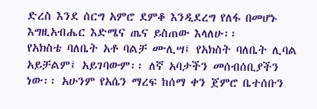ድረስ እንደ ሰርግ አምሮ ደምቆ እንዲደረግ የለፋ በመሆኑ እግዚአብሔር እድሜና ጤና ይስጠው እላለሁ፡፡
የአክስቴ ባለቤት አቶ ባልቻ ሙሊሣ፤ የአክስት ባለቤት ሊባል አይቻልም፤ አይገባውም፡፡ ለኛ አባታችን መሰብሰቢያችን ነው፡፡ አሁንም የአሴን ማረፍ ከሰማ ቀን ጀምሮ ቤተሰቡን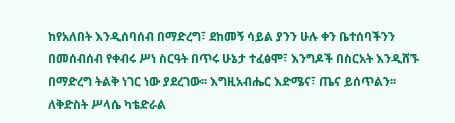ከየአለበት እንዲሰባሰብ በማድረግ፣ ደከመኝ ሳይል ያንን ሁሉ ቀን ቤተሰባችንን በመሰብሰብ የቀብሩ ሥነ ስርዓት በጥሩ ሁኔታ ተፈፅሞ፣ እንግዶች በስርአት እንዲሸኙ በማድረግ ትልቅ ነገር ነው ያደረገው፡፡ እግዚአብሔር እድሜና፣ ጤና ይሰጥልን፡፡
ለቅድስት ሥላሴ ካቴድራል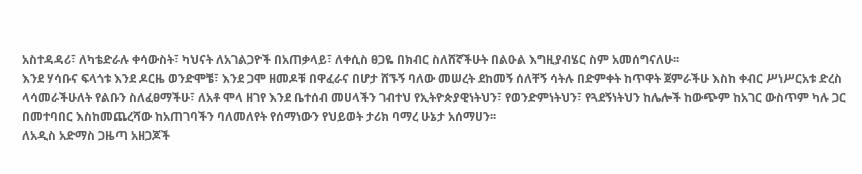አስተዳዳሪ፣ ለካቴድራሉ ቀሳውስት፣ ካህናት ለአገልጋዮች በአጠቃላይ፣ ለቀሲስ ፀጋዬ በክብር ስለሸኛችሁት በልዑል እግዚያብሄር ስም አመሰግናለሁ፡፡
እንደ ሃሳቡና ፍላጎቱ እንደ ዶርዜ ወንድሞቼ፣ እንደ ጋሞ ዘመዶቹ በዋፈራና በሆታ ሸኙኝ ባለው መሠረት ደከመኝ ሰለቸኝ ሳትሉ በድምቀት ከጥዋት ጀምራችሁ እስከ ቀብር ሥነሥርአቱ ድረስ ላሳመራችሁለት የልቡን ስለፈፀማችሁ፣ ለአቶ ሞላ ዘገየ እንደ ቤተሰብ መሀላችን ገብተህ የኢትዮጵያዊነትህን፣ የወንድምነትህን፣ የጓደኝነትህን ከሌሎች ከውጭም ከአገር ውስጥም ካሉ ጋር በመተባበር እስከመጨረሻው ከአጠገባችን ባለመለየት የሰማነውን የህይወት ታሪክ ባማረ ሁኔታ አሰማሀን፡፡
ለአዲስ አድማስ ጋዜጣ አዘጋጆች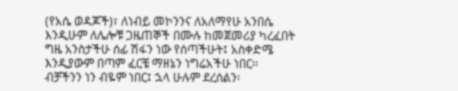(የአሴ ወዳጆች)፣ ለነብይ መኮንንና ለአለማየሁ አንበሴ እንዲሁም ለሌሎቹ ጋዜጠኞች በሙሉ ከመጀመሪያ ካረፈበት ግዜ አንስታችሁ ሰፊ ሽፋን ነው የሰጣችሁት፤ አስቀድሜ እንዲያውም በጣም ፈርቼ ማዘኔን ነግሬአችሁ ነበር፡፡ ብቻችንን ነን ብዬም ነበር፤ ኋላ ሁሉም ደረሰልን፡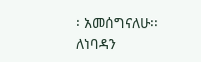፡ አመሰግናለሁ፡፡
ለነባዳን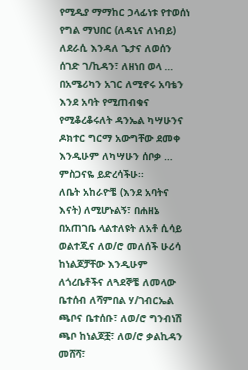የሚዲያ ማማከር ኃላፊነቱ የተወሰነ የግል ማህበር (ለዳኒና ለነብይ) ለደራሲ እንዳለ ጌታና ለወሰን ሰገድ ገ/ኪዳን፣ ለዘነበ ወላ … በአሜሪካን አገር ለሚኖሩ አባቴን እንደ አባት የሚጠብቁና የሚቆረቆሩለት ዳንኤል ካሣሁንና ዶክተር ግርማ አውግቸው ደመቀ እንዲሁም ለካሣሁን ሰቦቃ … ምስጋናዬ ይድረሳችሁ፡፡
ለቤት አከራዮቼ (እንደ አባትና እናት) ለሚሆኑልኝ፣ በሐዘኔ በአጠገቤ ላልተለዩት ለአቶ ሲሳይ ወልተጂና ለወ/ሮ መለሰች ሁሪሳ ከነልጆቻቸው እንዲሁም ለጎረቤቶችና ለጓደኞቼ ለመላው ቤተሰብ ለሻምበል ሃ/ገብርኤል ጫቦና ቤተሰቡ፣ ለወ/ሮ ግንብነሽ ጫቦ ከነልጆቿ፣ ለወ/ሮ ቃልኪዳን መሸሻ፣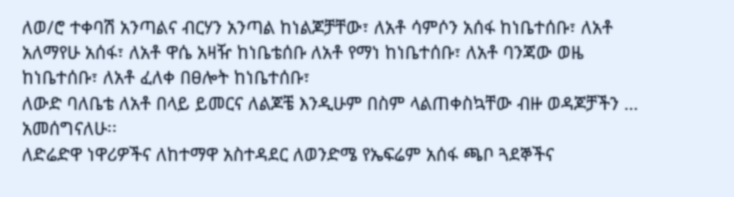ለወ/ሮ ተቀባሽ አንጣልና ብርሃን አንጣል ከነልጆቻቸው፣ ለአቶ ሳምሶን አሰፋ ከነቤተሰቡ፣ ለአቶ አለማየሁ አሰፋ፣ ለአቶ ዋሴ አዛዥ ከነቤቴሰቡ ለአቶ የማነ ከነቤተሰቡ፣ ለአቶ ባንጃው ወዜ ከነቤተሰቡ፣ ለአቶ ፈለቀ በፀሎት ከነቤተሰቡ፣
ለውድ ባለቤቴ ለአቶ በላይ ይመርና ለልጆቼ እንዲሁም በስም ላልጠቀስኳቸው ብዙ ወዳጆቻችን … አመሰግናለሁ፡፡
ለድሬድዋ ነዋሪዎችና ለከተማዋ አስተዳደር ለወንድሜ የኤፍሬም አሰፋ ጫቦ ጓደኞችና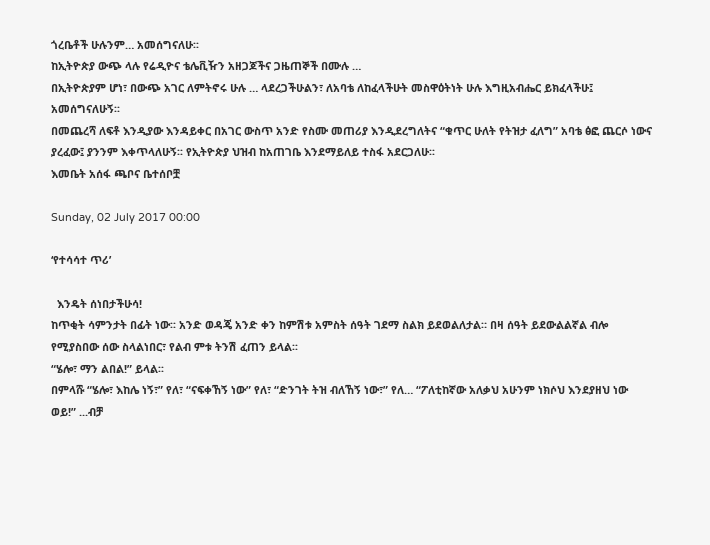ጎረቤቶች ሁሉንም… አመሰግናለሁ፡፡
ከኢትዮጵያ ውጭ ላሉ የሬዲዮና ቴሌቪዥን አዘጋጆችና ጋዜጠኞች በሙሉ …
በኢትዮጵያም ሆነ፣ በውጭ አገር ለምትኖሩ ሁሉ … ላደረጋችሁልን፣ ለአባቴ ለከፈላችሁት መስዋዕትነት ሁሉ እግዚአብሔር ይክፈላችሁ፤ አመሰግናለሁኝ፡፡
በመጨረሻ ለፍቶ እንዲያው እንዳይቀር በአገር ውስጥ አንድ የስሙ መጠሪያ እንዲደረግለትና “ቁጥር ሁለት የትዝታ ፈለግ” አባቴ ፅፎ ጨርሶ ነውና ያረፈው፤ ያንንም እቀጥላለሁኝ፡፡ የኢትዮጵያ ህዝብ ከአጠገቤ እንደማይለይ ተስፋ አደርጋለሁ፡፡
እመቤት አሰፋ ጫቦና ቤተሰቦቿ

Sunday, 02 July 2017 00:00

‘የተሳሳተ ጥሪ’

  እንዴት ሰነበታችሁሳ!
ከጥቂት ሳምንታት በፊት ነው፡፡ አንድ ወዳጄ አንድ ቀን ከምሽቱ አምስት ሰዓት ገደማ ስልክ ይደወልለታል። በዛ ሰዓት ይደውልልኛል ብሎ የሚያስበው ሰው ስላልነበር፣ የልብ ምቱ ትንሽ ፈጠን ይላል፡፡
“ሄሎ፣ ማን ልበል!” ይላል፡፡
በምላሹ “ሄሎ፣ እከሌ ነኝ፣” የለ፣ “ናፍቀኸኝ ነው” የለ፣ “ድንገት ትዝ ብለኸኝ ነው፣” የለ… “ፖለቲከኛው አለቃህ አሁንም ነክሶህ እንደያዘህ ነው ወይ!” ...ብቻ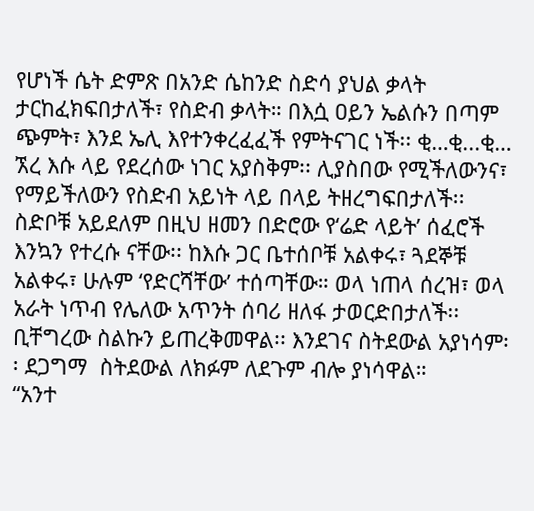የሆነች ሴት ድምጽ በአንድ ሴከንድ ስድሳ ያህል ቃላት ታርከፈክፍበታለች፣ የስድብ ቃላት። በእሷ ዐይን ኤልሱን በጣም ጭምት፣ እንደ ኤሊ እየተንቀረፈፈች የምትናገር ነች፡፡ ቂ…ቂ...ቂ… ኧረ እሱ ላይ የደረሰው ነገር አያስቅም፡፡ ሊያስበው የሚችለውንና፣ የማይችለውን የስድብ አይነት ላይ በላይ ትዘረግፍበታለች፡፡ ስድቦቹ አይደለም በዚህ ዘመን በድሮው የ‘ሬድ ላይት’ ሰፈሮች እንኳን የተረሱ ናቸው፡፡ ከእሱ ጋር ቤተሰቦቹ አልቀሩ፣ ጓደኞቹ አልቀሩ፣ ሁሉም ‘የድርሻቸው’ ተሰጣቸው። ወላ ነጠላ ሰረዝ፣ ወላ አራት ነጥብ የሌለው አጥንት ሰባሪ ዘለፋ ታወርድበታለች፡፡ ቢቸግረው ስልኩን ይጠረቅመዋል፡፡ እንደገና ስትደውል አያነሳም፡፡ ደጋግማ  ስትደውል ለክፉም ለደጉም ብሎ ያነሳዋል።
“አንተ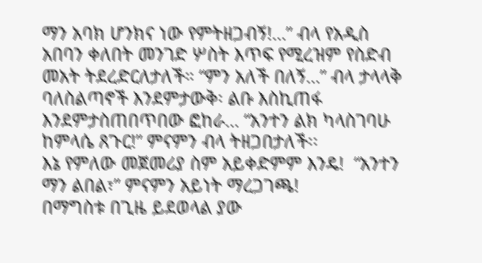ማን አባክ ሆንክና ነው የምትዘጋብኝ!…” ብላ የአዲስ አበባን ቀለበት መንገድ ሦስት እጥፍ የሚረዝም የስድብ መአት ትደረድርለታለች። “ምን አለች በለኝ…” ብላ ታላላቅ ባለስልጣኖች እንደምታውቅ፡ ልቡ እስኪጠፋ እንደምታስጠበጥበው ፎከራ… “አንተን ልክ ካላስገባሁ ከምላሴ ጸጉር!” ምናምን ብላ ትዘጋበታለች፡፡
እኔ የምለው መጀመሪያ ስም አይቀድምም እንዴ!  “አንተን ማን ልበል፣” ምናምን አይነት ማረጋገጫ!
በማግስቱ በጊዜ ይደወላል ያው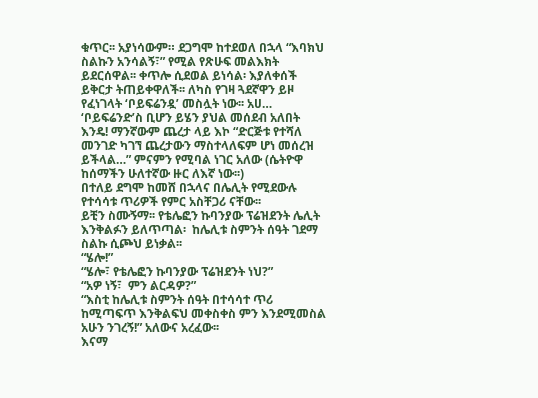ቁጥር፡፡ አያነሳውም። ደጋግሞ ከተደወለ በኋላ “እባክህ ስልኩን አንሳልኝ፣” የሚል የጽሁፍ መልእክት ይደርሰዋል፡፡ ቀጥሎ ሲደወል ይነሳል፡ እያለቀሰች ይቅርታ ትጠይቀዋለች፡፡ ለካስ የገዛ ጓደኛዋን ይዞ የፈነገላት ‘ቦይፍሬንዷ’ መስሏት ነው፡፡ አሀ… ‘ቦይፍሬንድ’ስ ቢሆን ይሄን ያህል መሰደብ አለበት እንዴ! ማንኛውም ጨረታ ላይ እኮ “ድርጅቱ የተሻለ መንገድ ካገኘ ጨረታውን ማስተላለፍም ሆነ መሰረዝ ይችላል…” ምናምን የሚባል ነገር አለው (ሴትዮዋ ከሰማችን ሁለተኛው ዙር ለእኛ ነው፡፡)
በተለይ ደግሞ ከመሸ በኋላና በሌሊት የሚደውሉ የተሳሳቱ ጥሪዎች የምር አስቸጋሪ ናቸው፡፡
ይቺን ስሙኝማ፡፡ የቴሌፎን ኩባንያው ፕሬዝደንት ሌሊት እንቅልፉን ይለጥጣል፡  ከሌሊቱ ስምንት ሰዓት ገደማ ስልኩ ሲጮህ ይነቃል፡፡
“ሄሎ!”
“ሄሎ፣ የቴሌፎን ኩባንያው ፕሬዝደንት ነህ?”
“አዎ ነኝ፣  ምን ልርዳዎ?”
“እስቲ ከሌሊቱ ስምንት ሰዓት በተሳሳተ ጥሪ ከሚጣፍጥ እንቅልፍህ መቀስቀስ ምን እንደሚመስል አሁን ንገረኝ!” አለውና አረፈው፡፡
እናማ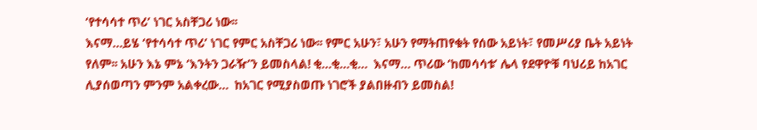‘የተሳሳተ ጥሪ’ ነገር አስቸጋሪ ነው፡፡
እናማ…ይሄ ‘የተሳሳተ ጥሪ’ ነገር የምር አስቸጋሪ ነው፡፡ የምር አሁን፣ አሁን የማትጠየቁት የሰው አይነት፣ የመሥሪያ ቤት አይነት የለም፡፡ አሁን እኔ ምኔ ‘እንትን ጋራዥ’ን ይመስላል! ቂ…ቂ…ቂ…  እናማ… ጥሪው ‘ከመሳሳቱ’ ሌላ የደዋዮቹ ባህሪይ ከአገር ሊያሰወጣን ምንም አልቀረው…  ከአገር የሚያስወጡ ነገሮች ያልበዙብን ይመስል!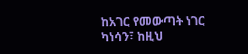ከአገር የመውጣት ነገር ካነሳን፣ ከዚህ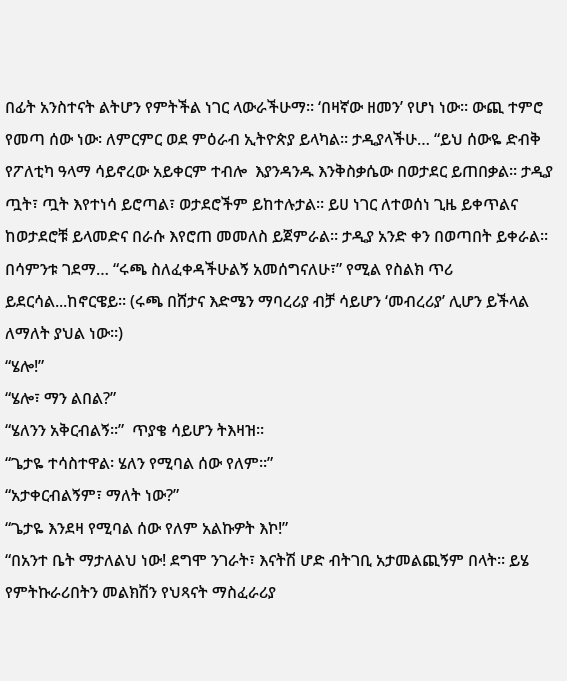በፊት አንስተናት ልትሆን የምትችል ነገር ላውራችሁማ። ‘በዛኛው ዘመን’ የሆነ ነው፡፡ ውጪ ተምሮ የመጣ ሰው ነው፡ ለምርምር ወደ ምዕራብ ኢትዮጵያ ይላካል። ታዲያላችሁ… “ይህ ሰውዬ ድብቅ የፖለቲካ ዓላማ ሳይኖረው አይቀርም ተብሎ  እያንዳንዱ እንቅስቃሴው በወታደር ይጠበቃል፡፡ ታዲያ ጧት፣ ጧት እየተነሳ ይሮጣል፣ ወታደሮችም ይከተሉታል። ይሀ ነገር ለተወሰነ ጊዜ ይቀጥልና ከወታደሮቹ ይላመድና በራሱ እየሮጠ መመለስ ይጀምራል። ታዲያ አንድ ቀን በወጣበት ይቀራል፡፡ በሳምንቱ ገደማ… “ሩጫ ስለፈቀዳችሁልኝ አመሰግናለሁ፣” የሚል የስልክ ጥሪ ይደርሳል...ከኖርዌይ። (ሩጫ በሸታና እድሜን ማባረሪያ ብቻ ሳይሆን ‘መብረሪያ’ ሊሆን ይችላል ለማለት ያህል ነው።)
“ሄሎ!”
“ሄሎ፣ ማን ልበል?”
“ሄለንን አቅርብልኝ፡፡”  ጥያቄ ሳይሆን ትእዛዝ፡፡
“ጌታዬ ተሳስተዋል፡ ሄለን የሚባል ሰው የለም፡፡”
“አታቀርብልኝም፣ ማለት ነው?”
“ጌታዬ እንደዛ የሚባል ሰው የለም አልኩዎት እኮ!”
“በአንተ ቤት ማታለልህ ነው! ደግሞ ንገራት፣ እናትሽ ሆድ ብትገቢ አታመልጪኝም በላት፡፡ ይሄ የምትኩራሪበትን መልክሽን የህጻናት ማስፈራሪያ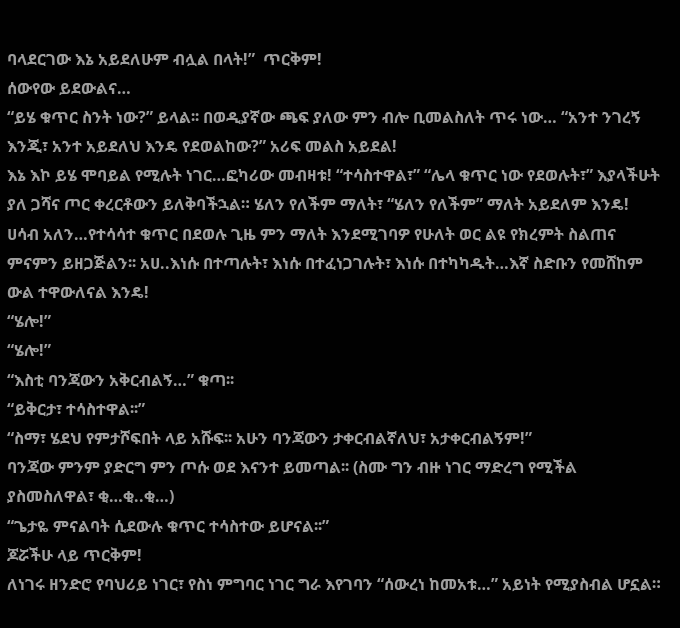ባላደርገው እኔ አይደለሁም ብሏል በላት!”  ጥርቅም!
ሰውየው ይደውልና…
“ይሄ ቁጥር ስንት ነው?” ይላል፡፡ በወዲያኛው ጫፍ ያለው ምን ብሎ ቢመልስለት ጥሩ ነው… “አንተ ንገረኝ እንጂ፣ አንተ አይደለህ እንዴ የደወልከው?” አሪፍ መልስ አይደል!
እኔ እኮ ይሄ ሞባይል የሚሉት ነገር…ፎካሪው መብዛቱ! “ተሳስተዋል፣” “ሌላ ቁጥር ነው የደወሉት፣” እያላችሁት ያለ ጋሻና ጦር ቀረርቶውን ይለቅባችኋል። ሄለን የለችም ማለት፣ “ሄለን የለችም” ማለት አይደለም እንዴ!
ሀሳብ አለን…የተሳሳተ ቁጥር በደወሉ ጊዜ ምን ማለት እንደሚገባዎ የሁለት ወር ልዩ የክረምት ስልጠና ምናምን ይዘጋጅልን፡፡ አሀ..እነሱ በተጣሉት፣ እነሱ በተፈነጋገሉት፣ እነሱ በተካካዱት…እኛ ስድቡን የመሸከም ውል ተዋውለናል እንዴ!
“ሄሎ!”
“ሄሎ!”
“እስቲ ባንጃውን አቅርብልኝ…” ቁጣ፡፡
“ይቅርታ፣ ተሳስተዋል፡፡”
“ስማ፣ ሄደህ የምታሾፍበት ላይ አሹፍ፡፡ አሁን ባንጃውን ታቀርብልኛለህ፣ አታቀርብልኝም!”
ባንጃው ምንም ያድርግ ምን ጦሱ ወደ እናንተ ይመጣል፡፡ (ስሙ ግን ብዙ ነገር ማድረግ የሚችል ያስመስለዋል፣ ቂ…ቂ..ቂ…)
“ጌታዬ ምናልባት ሲደውሉ ቁጥር ተሳስተው ይሆናል፡፡”
ጆሯችሁ ላይ ጥርቅም!
ለነገሩ ዘንድሮ የባህሪይ ነገር፣ የስነ ምግባር ነገር ግራ እየገባን “ሰውረነ ከመአቱ…” አይነት የሚያስብል ሆኗል።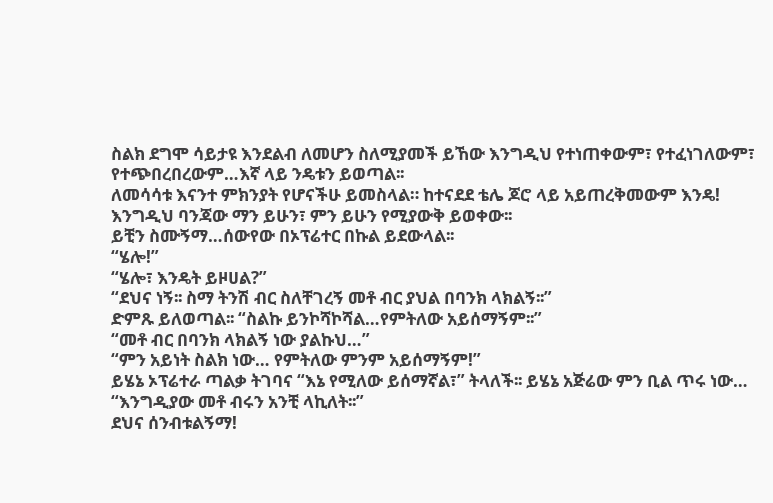ስልክ ደግሞ ሳይታዩ እንደልብ ለመሆን ስለሚያመች ይኸው እንግዲህ የተነጠቀውም፣ የተፈነገለውም፣ የተጭበረበረውም…እኛ ላይ ንዴቱን ይወጣል፡፡
ለመሳሳቱ እናንተ ምክንያት የሆናችሁ ይመስላል። ከተናደደ ቴሌ ጆሮ ላይ አይጠረቅመውም እንዴ!
እንግዲህ ባንጃው ማን ይሁን፣ ምን ይሁን የሚያውቅ ይወቀው፡፡
ይቺን ስሙኝማ…ሰውየው በኦፕሬተር በኩል ይደውላል፡፡
“ሄሎ!”
“ሄሎ፣ እንዴት ይዞሀል?”
“ደህና ነኝ፡፡ ስማ ትንሽ ብር ስለቸገረኝ መቶ ብር ያህል በባንክ ላክልኝ፡፡”
ድምጹ ይለወጣል፡፡ “ስልኩ ይንኮሻኮሻል…የምትለው አይሰማኝም፡፡”
“መቶ ብር በባንክ ላክልኝ ነው ያልኩህ…”
“ምን አይነት ስልክ ነው… የምትለው ምንም አይሰማኝም!”
ይሄኔ ኦፕሬተራ ጣልቃ ትገባና “እኔ የሚለው ይሰማኛል፣” ትላለች፡፡ ይሄኔ አጅሬው ምን ቢል ጥሩ ነው…
“እንግዲያው መቶ ብሩን አንቺ ላኪለት፡፡”
ደህና ሰንብቱልኝማ!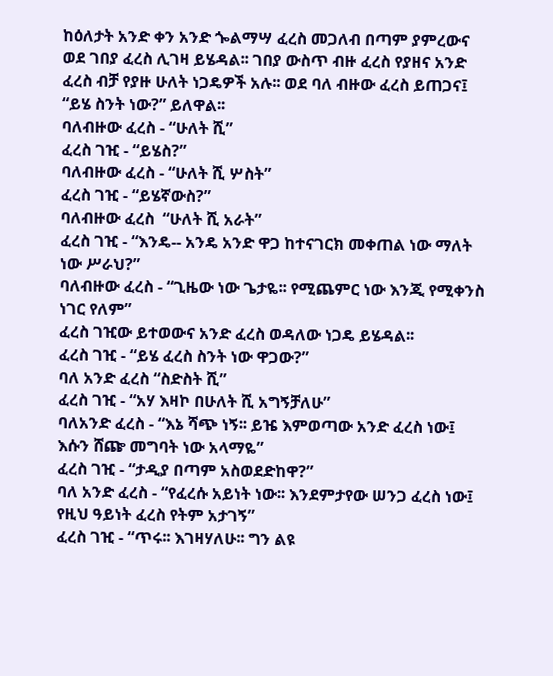ከዕለታት አንድ ቀን አንድ ጐልማሣ ፈረስ መጋለብ በጣም ያምረውና ወደ ገበያ ፈረስ ሊገዛ ይሄዳል፡፡ ገበያ ውስጥ ብዙ ፈረስ የያዘና አንድ ፈረስ ብቻ የያዙ ሁለት ነጋዴዎች አሉ፡፡ ወደ ባለ ብዙው ፈረስ ይጠጋና፤
“ይሄ ስንት ነው?” ይለዋል፡፡
ባለብዙው ፈረስ - “ሁለት ሺ”
ፈረስ ገዢ - “ይሄስ?”
ባለብዙው ፈረስ - “ሁለት ሺ ሦስት”
ፈረስ ገዢ - “ይሄኛውስ?”
ባለብዙው ፈረስ  “ሁለት ሺ አራት”
ፈረስ ገዢ - “እንዴ-- አንዴ አንድ ዋጋ ከተናገርክ መቀጠል ነው ማለት ነው ሥራህ?”
ባለብዙው ፈረስ - “ጊዜው ነው ጌታዬ፡፡ የሚጨምር ነው እንጂ የሚቀንስ ነገር የለም”
ፈረስ ገዢው ይተወውና አንድ ፈረስ ወዳለው ነጋዴ ይሄዳል፡፡
ፈረስ ገዢ - “ይሄ ፈረስ ስንት ነው ዋጋው?”
ባለ አንድ ፈረስ “ስድስት ሺ”
ፈረስ ገዢ - “አሃ እዛኮ በሁለት ሺ አግኝቻለሁ”
ባለአንድ ፈረስ - “እኔ ሻጭ ነኝ፡፡ ይዤ እምወጣው አንድ ፈረስ ነው፤ እሱን ሸጬ መግባት ነው አላማዬ”
ፈረስ ገዢ - “ታዲያ በጣም አስወደድከዋ?”
ባለ አንድ ፈረስ - “የፈረሱ አይነት ነው፡፡ እንደምታየው ሠንጋ ፈረስ ነው፤ የዚህ ዓይነት ፈረስ የትም አታገኝ”
ፈረስ ገዢ - “ጥሩ፡፡ እገዛሃለሁ፡፡ ግን ልዩ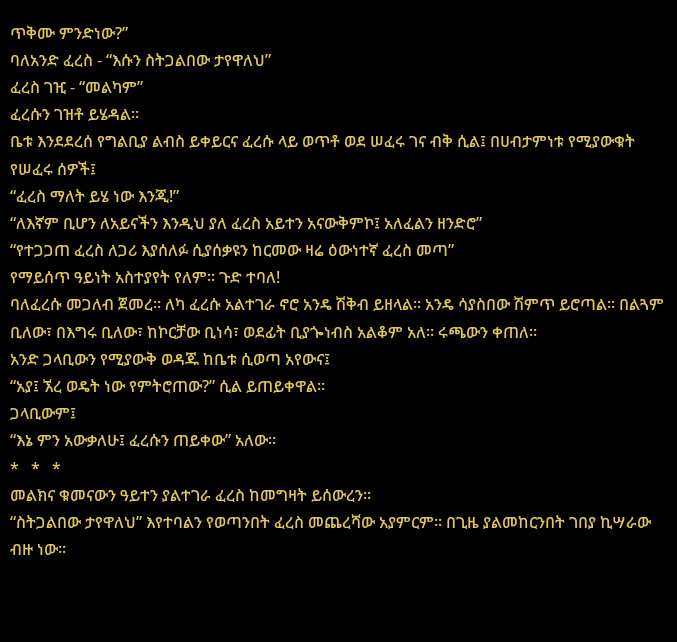ጥቅሙ ምንድነው?”
ባለአንድ ፈረስ - “እሱን ስትጋልበው ታየዋለህ”
ፈረስ ገዢ - “መልካም”
ፈረሱን ገዝቶ ይሄዳል፡፡
ቤቱ እንደደረሰ የግልቢያ ልብስ ይቀይርና ፈረሱ ላይ ወጥቶ ወደ ሠፈሩ ገና ብቅ ሲል፤ በሀብታምነቱ የሚያውቁት የሠፈሩ ሰዎች፤
“ፈረስ ማለት ይሄ ነው እንጂ!”
“ለእኛም ቢሆን ለአይናችን እንዲህ ያለ ፈረስ አይተን አናውቅምኮ፤ አለፈልን ዘንድሮ”
“የተጋጋጠ ፈረስ ለጋሪ እያሰለፉ ሲያሰቃዩን ከርመው ዛሬ ዕውነተኛ ፈረስ መጣ”
የማይሰጥ ዓይነት አስተያየት የለም፡፡ ጉድ ተባለ!
ባለፈረሱ መጋለብ ጀመረ፡፡ ለካ ፈረሱ አልተገራ ኖሮ አንዴ ሽቅብ ይዘላል፡፡ አንዴ ሳያስበው ሽምጥ ይሮጣል፡፡ በልጓም ቢለው፣ በእግሩ ቢለው፣ ከኮርቻው ቢነሳ፣ ወደፊት ቢያጐነብስ አልቆም አለ፡፡ ሩጫውን ቀጠለ፡፡
አንድ ጋላቢውን የሚያውቅ ወዳጁ ከቤቱ ሲወጣ አየውና፤
“አያ፤ ኧረ ወዴት ነው የምትሮጠው?” ሲል ይጠይቀዋል፡፡
ጋላቢውም፤
“እኔ ምን አውቃለሁ፤ ፈረሱን ጠይቀው” አለው፡፡
*   *   *
መልክና ቁመናውን ዓይተን ያልተገራ ፈረስ ከመግዛት ይሰውረን፡፡
“ስትጋልበው ታየዋለህ” እየተባልን የወጣንበት ፈረስ መጨረሻው አያምርም፡፡ በጊዜ ያልመከርንበት ገበያ ኪሣራው ብዙ ነው፡፡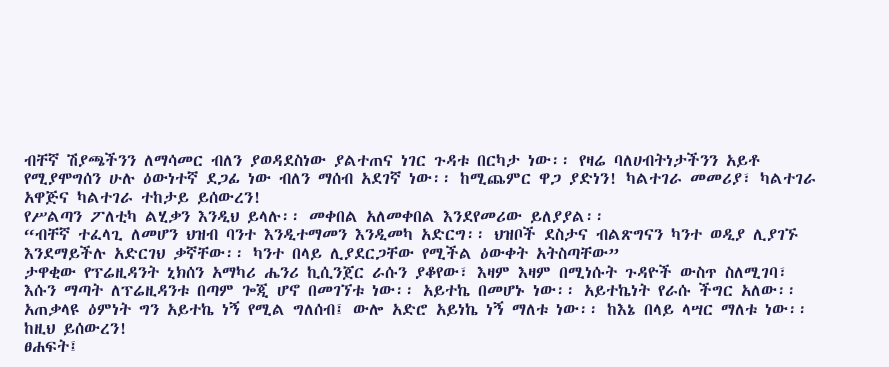ብቸኛ ሽያጫችንን ለማሳመር ብለን ያወዳደስነው ያልተጠና ነገር ጉዳቱ በርካታ ነው፡፡ የዛሬ ባለሀብትነታችንን አይቶ የሚያሞግሰን ሁሉ ዕውነተኛ ደጋፊ ነው ብለን ማሰብ አደገኛ ነው፡፡ ከሚጨምር ዋጋ ያድነን! ካልተገራ መመሪያ፣ ካልተገራ አዋጅና ካልተገራ ተከታይ ይሰውረን!
የሥልጣን ፖለቲካ ልሂቃን እንዲህ ይላሉ፡፡ መቀበል አለመቀበል እንደየመሪው ይለያያል፡፡
“ብቸኛ ተፈላጊ ለመሆን ህዝብ ባንተ እንዲተማመን እንዲመካ አድርግ፡፡ ህዝቦች ደስታና ብልጽግናን ካንተ ወዲያ ሊያገኙ እንደማይችሉ አድርገህ ቃኛቸው፡፡ ካንተ በላይ ሊያደርጋቸው የሚችል ዕውቀት አትስጣቸው”
ታዋቂው የፕሬዚዳንት ኒክሰን አማካሪ ሔንሪ ኪሲንጀር ራሱን ያቆየው፣ እዛም እዛም በሚነሱት ጉዳዮች ውስጥ ስለሚገባ፣ እሱን ማጣት ለፕሬዚዳንቱ በጣም ጐጂ ሆኖ በመገኘቱ ነው፡፡ አይተኬ በመሆኑ ነው፡፡ አይተኬነት የራሱ ችግር አለው፡፡ አጠቃላዩ ዕምነት ግን አይተኬ ነኝ የሚል ግለሰብ፤ ውሎ አድሮ አይነኬ ነኝ ማለቱ ነው፡፡ ከእኔ በላይ ላሣር ማለቱ ነው፡፡ ከዚህ ይሰውረን!
ፀሐፍት፤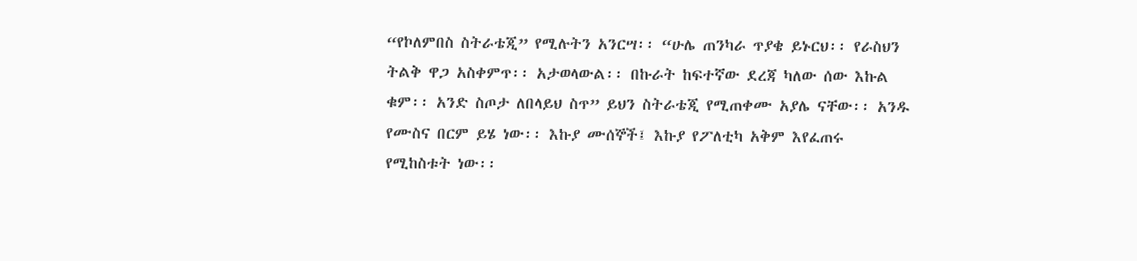“የኮለምበስ ስትራቴጂ” የሚሉትን አንርሣ፡፡ “ሁሌ ጠንካራ ጥያቄ ይኑርህ፡፡ የራስህን ትልቅ ዋጋ አስቀምጥ፡፡ አታወላውል፡፡ በኩራት ከፍተኛው ደረጃ ካለው ሰው እኩል ቁም፡፡ አንድ ስጦታ ለበላይህ ስጥ” ይህን ስትራቴጂ የሚጠቀሙ አያሌ ናቸው፡፡ አንዱ የሙስና በርም ይሄ ነው፡፡ እኩያ ሙሰኞች፤ እኩያ የፖለቲካ አቅም እየፈጠሩ የሚከስቱት ነው፡፡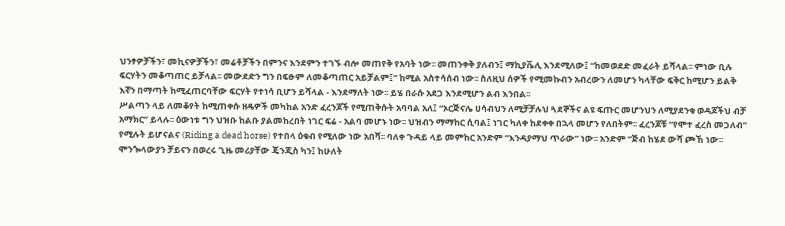ህንፃዎቻችን፣ መኪናዎቻችን፣ መሬቶቻችን በምንና እንደምን ተገኙ ብሎ መጠየቅ የአባት ነው፡፡ መጠንቀቅ ያለብን፤ ማኪያቬሊ እንደሚለው፤ “ከመወደድ መፈራት ይሻላል፡፡ ምነው ቢሉ ፍርሃትን መቆጣጠር ይቻላል፡፡ መውደድን ግን በፍፁም ለመቆጣጠር አይቻልም፤” ከሚል አስተሳሰብ ነው፡፡ ስለዚህ ሰዎች የሚመኩብን አብረውን ለመሆን ካላቸው ፍቅር ከሚሆን ይልቅ እኛን በማጣት ከሚፈጠርባቸው ፍርሃት የተነሳ ቢሆን ይሻላል - እንደማለት ነው፡፡ ይሄ በራሱ አደጋ እንደሚሆን ልብ እንበል፡፡
ሥልጣን ላይ ለመቆየት ከሚጠቀሱ ዘዴዎች መካከል አንድ ፈረንጆች የሚጠቅሱት አባባል አለ፤ “ኦርጅናሌ ሀሳብህን ለሚቻቻሉህ ጓደኞችና ልዩ ፍጡር መሆንህን ለሚያደንቁ ወዳጆችህ ብቻ አማክር” ይላሉ፡፡ ዕውነቱ ግን ህዝቡ ከልቡ ያልመከረበት ነገር ፍሬ - አልባ መሆኑ ነው፡፡ ህዝብን ማማከር ሲባል፤ ነገር ካለቀ ከደቀቀ በኋላ መሆን የለበትም፡፡ ፈረንጆቹ “የሞተ ፈረስ መጋለብ” የሚሉት ይሆናልና (Riding a dead horse) የተበላ ዕቁብ የሚለው ነው አበሻ፡፡ ባለቀ ጉዳይ ላይ መምከር አንድም “እንዳያማህ ጥራው” ነው፡፡ አንድም “ጅብ ከሄደ ውሻ ጮኸ ነው፡፡
ሞንጐላውያን ቻይናን በወረሩ ጊዜ መሪያቸው ጄንጂስ ካን፤ ከሁለት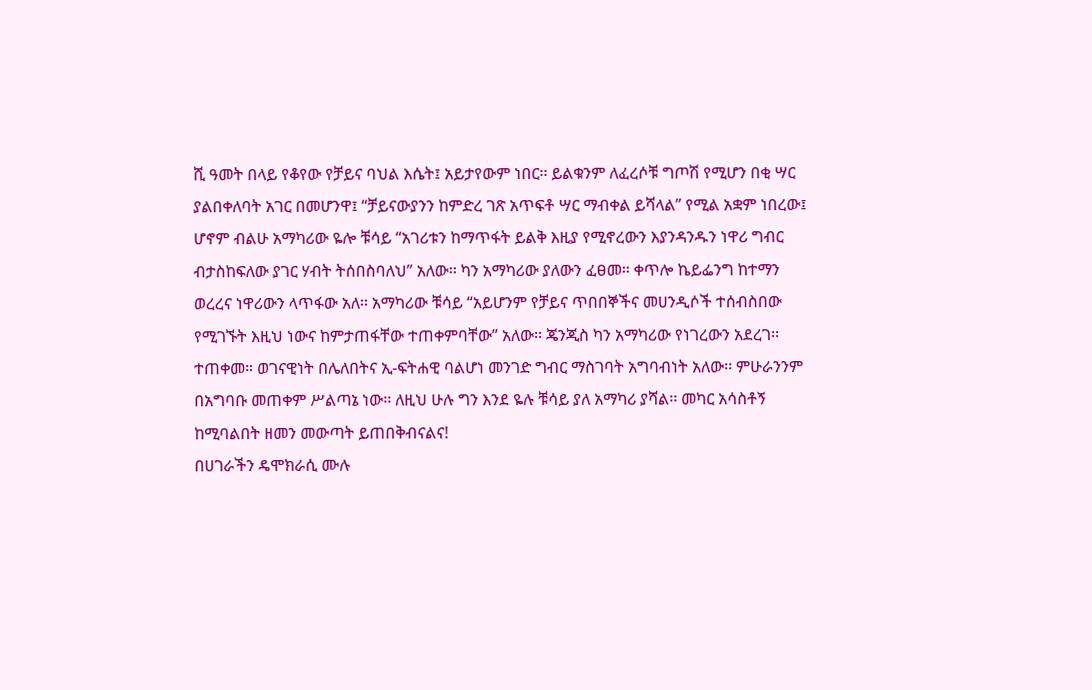ሺ ዓመት በላይ የቆየው የቻይና ባህል እሴት፤ አይታየውም ነበር፡፡ ይልቁንም ለፈረሶቹ ግጦሽ የሚሆን በቂ ሣር ያልበቀለባት አገር በመሆንዋ፤ “ቻይናውያንን ከምድረ ገጽ አጥፍቶ ሣር ማብቀል ይሻላል” የሚል አቋም ነበረው፤ ሆኖም ብልሁ አማካሪው ዬሎ ቹሳይ “አገሪቱን ከማጥፋት ይልቅ እዚያ የሚኖረውን እያንዳንዱን ነዋሪ ግብር ብታስከፍለው ያገር ሃብት ትሰበስባለህ” አለው፡፡ ካን አማካሪው ያለውን ፈፀመ፡፡ ቀጥሎ ኬይፌንግ ከተማን ወረረና ነዋሪውን ላጥፋው አለ፡፡ አማካሪው ቹሳይ “አይሆንም የቻይና ጥበበኞችና መሀንዲሶች ተሰብስበው የሚገኙት እዚህ ነውና ከምታጠፋቸው ተጠቀምባቸው” አለው፡፡ ጄንጂስ ካን አማካሪው የነገረውን አደረገ፡፡ ተጠቀመ። ወገናዊነት በሌለበትና ኢ-ፍትሐዊ ባልሆነ መንገድ ግብር ማስገባት አግባብነት አለው፡፡ ምሁራንንም በአግባቡ መጠቀም ሥልጣኔ ነው፡፡ ለዚህ ሁሉ ግን እንደ ዬሉ ቹሳይ ያለ አማካሪ ያሻል፡፡ መካር አሳስቶኝ ከሚባልበት ዘመን መውጣት ይጠበቅብናልና!
በሀገራችን ዴሞክራሲ ሙሉ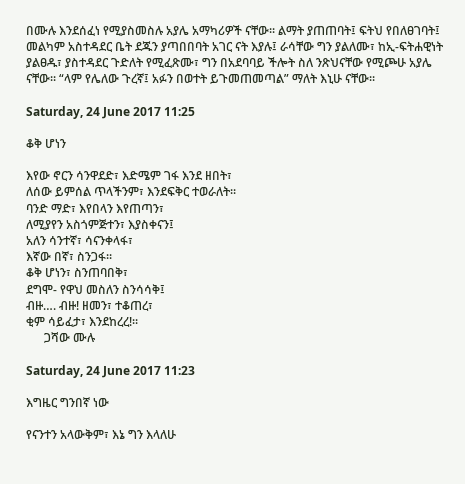በሙሉ እንደሰፈነ የሚያስመስሉ አያሌ አማካሪዎች ናቸው፡፡ ልማት ያጠጠባት፤ ፍትህ የበለፀገባት፤ መልካም አስተዳደር ቤት ደጁን ያጣበበባት አገር ናት እያሉ፤ ራሳቸው ግን ያልለሙ፣ ከኢ-ፍትሐዊነት ያልፀዱ፣ ያስተዳደር ጉድለት የሚፈጽሙ፣ ግን በአደባባይ ችሎት ስለ ንጽህናቸው የሚጮሁ አያሌ ናቸው፡፡ “ላም የሌለው ጉረኛ፤ አፉን በወተት ይጉመጠመጣል” ማለት እኒሁ ናቸው፡፡

Saturday, 24 June 2017 11:25

ቆቅ ሆነን

እየው ኖርን ሳንዋደድ፣ እድሜም ገፋ እንደ ዘበት፣
ለሰው ይምሰል ጥላችንም፣ እንደፍቅር ተወራለት፡፡
ባንድ ማድ፣ እየበላን እየጠጣን፣
ለሚያየን አስጎምጅተን፣ እያስቀናን፤
አለን ሳንተኛ፣ ሳናንቀላፋ፣
እኛው በኛ፣ ስንጋፋ፡፡
ቆቅ ሆነን፣ ስንጠባበቅ፣
ደግሞ- የዋህ መስለን ስንሳሳቅ፤
ብዙ…. ብዙ! ዘመን፣ ተቆጠረ፣
ቂም ሳይፈታ፣ እንደከረረ!፡፡
      ጋሻው ሙሉ

Saturday, 24 June 2017 11:23

እግዜር ግንበኛ ነው

የናንተን አላውቅም፣ እኔ ግን እላለሁ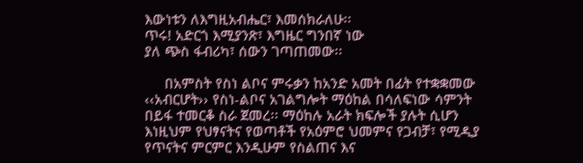እውነቱን ለእግዚአብሔር፣ እመሰክራለሁ፡፡
ጥሩ! አድርጎ እሚያንጽ፣ እግዜር ግንበኛ ነው
ያለ ጭስ ፋብሪካ፣ ሰውን ገጣጠመው፡፡

     በአምስት የስነ ልቦና ምሩቃን ከአንድ አመት በፊት የተቋቋመው ‹‹አብርሆት›› የስነ-ልቦና አገልግሎት ማዕከል በሳለፍነው ሳምንት በይፋ ተመርቆ ስራ ጀመረ፡፡ ማዕከሉ አራት ክፍሎች ያሉት ሲሆን እነዚህም የህፃናትና የወጣቶች የአዕምሮ ህመምና የጋብቻ፣ የሚዲያ የጥናትና ምርምር እንዲሁም የስልጠና እና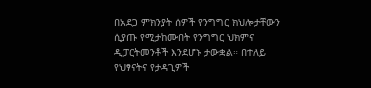በአደጋ ምክንያት ሰዎች የንግግር ክህሎታቸውን ሲያጡ የሚታከሙበት የንግግር ህክምና ዲፓርትመንቶች እንደሆኑ ታውቋል። በተለይ የህፃናትና የታዳጊዎች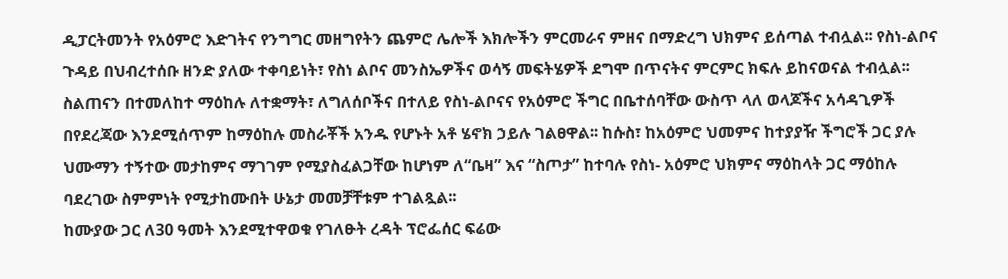ዲፓርትመንት የአዕምሮ እድገትና የንግግር መዘግየትን ጨምሮ ሌሎች እክሎችን ምርመራና ምዘና በማድረግ ህክምና ይሰጣል ተብሏል፡፡ የስነ-ልቦና ጉዳይ በህብረተሰቡ ዘንድ ያለው ተቀባይነት፣ የስነ ልቦና መንስኤዎችና ወሳኝ መፍትሄዎች ደግሞ በጥናትና ምርምር ክፍሉ ይከናወናል ተብሏል፡፡
ስልጠናን በተመለከተ ማዕከሉ ለተቋማት፣ ለግለሰቦችና በተለይ የስነ-ልቦናና የአዕምሮ ችግር በቤተሰባቸው ውስጥ ላለ ወላጆችና አሳዳጊዎች በየደረጃው እንደሚሰጥም ከማዕከሉ መስራቾች አንዱ የሆኑት አቶ ሄኖክ ኃይሉ ገልፀዋል፡፡ ከሱስ፣ ከአዕምሮ ህመምና ከተያያዥ ችግሮች ጋር ያሉ ህሙማን ተኝተው መታከምና ማገገም የሚያስፈልጋቸው ከሆነም ለ“ቤዛ” እና “ስጦታ” ከተባሉ የስነ- አዕምሮ ህክምና ማዕከላት ጋር ማዕከሉ ባደረገው ስምምነት የሚታከሙበት ሁኔታ መመቻቸቱም ተገልጿል፡፡
ከሙያው ጋር ለ30 ዓመት እንደሚተዋወቁ የገለፁት ረዳት ፕሮፌሰር ፍሬው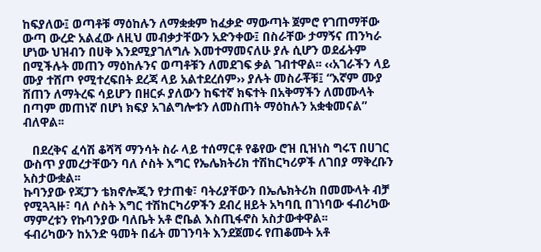ከፍያለው፤ ወጣቶቹ ማዕከሉን ለማቋቋም ከፈቃድ ማውጣት ጀምሮ የገጠማቸው ውጣ ውረድ አልፈው ለዚህ መብቃታቸውን አድንቀው፤ በስራቸው ታማኝና ጠንካራ ሆነው ህዝብን በሀቅ እንደሚያገለግሉ እመተማመናለሁ ያሉ ሲሆን ወደፊትም በሚችሉት መጠን ማዕከሉንና ወጣቶቹን ለመደገፍ ቃል ገብተዋል፡፡ ‹‹አገራችን ላይ ሙያ ተሸጦ የሚተረፍበት ደረጃ ላይ አልተደረሰም›› ያሉት መስራቾቹ፤ “እኛም ሙያ ሸጠን ለማትረፍ ሳይሆን በዘርፉ ያለውን ከፍተኛ ክፍተት በአቅማችን ለመሙላት በጣም መጠነኛ በሆነ ክፍያ አገልግሎቱን ለመስጠት ማዕከሉን አቋቁመናል” ብለዋል፡፡

   በደረቅና ፈሳሽ ቆሻሻ ማንሳት ስራ ላይ ተሰማርቶ የቆየው ሮዝ ቢዝነስ ግሩፕ በሀገር ውስጥ ያመረታቸውን ባለ ሶስት እግር የኤሌክትሪክ ተሽከርካሪዎች ለገበያ ማቅረቡን አስታውቋል፡፡
ኩባንያው የጃፓን ቴክኖሎጂን የታጠቁ፣ ባትሪያቸውን በኤሌክትሪክ በመሙላት ብቻ የሚጓጓዙ፣ ባለ ሶስት እግር ተሽከርካሪዎችን ደብረ ዘይት አካባቢ በገነባው ፋብሪካው ማምረቱን የኩባንያው ባለቤት አቶ ሮቤል እስጢፋኖስ አስታውቀዋል፡፡
ፋብሪካውን ከአንድ ዓመት በፊት መገንባት እንደጀመሩ የጠቆሙት አቶ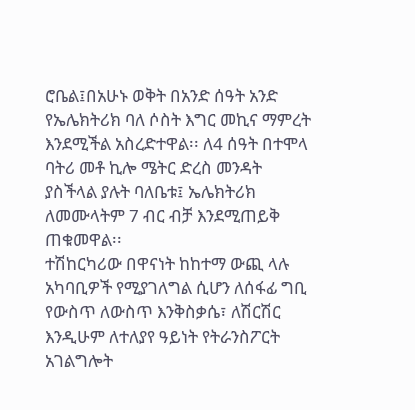ሮቤል፤በአሁኑ ወቅት በአንድ ሰዓት አንድ የኤሌክትሪክ ባለ ሶስት እግር መኪና ማምረት እንደሚችል አስረድተዋል፡፡ ለ4 ሰዓት በተሞላ ባትሪ መቶ ኪሎ ሜትር ድረስ መንዳት ያስችላል ያሉት ባለቤቱ፤ ኤሌክትሪክ ለመሙላትም 7 ብር ብቻ እንደሚጠይቅ ጠቁመዋል፡፡
ተሽከርካሪው በዋናነት ከከተማ ውጪ ላሉ አካባቢዎች የሚያገለግል ሲሆን ለሰፋፊ ግቢ የውስጥ ለውስጥ እንቅስቃሴ፣ ለሽርሽር እንዲሁም ለተለያየ ዓይነት የትራንስፖርት አገልግሎት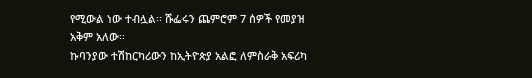የሚውል ነው ተብሏል፡፡ ሹፌሩን ጨምሮም 7 ሰዎች የመያዝ አቅም አለው፡፡
ኩባንያው ተሽከርካሪውን ከኢትዮጵያ አልፎ ለምስራቅ አፍሪካ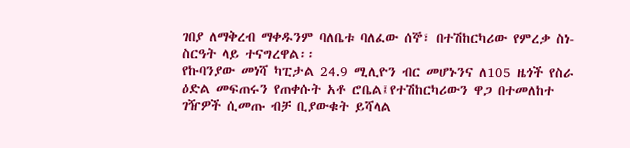ገበያ ለማቅረብ ማቀዱንም ባለቤቱ ባለፈው ሰኞ፣ በተሽከርካሪው የምረቃ ስነ-ስርዓት ላይ ተናግረዋል፡፡
የኩባንያው መነሻ ካፒታል 24.9 ሚሊዮን ብር መሆኑንና ለ105 ዜጎች የስራ ዕድል መፍጠሩን የጠቀሱት አቶ ሮቤል፤የተሽከርካሪውን ዋጋ በተመለከተ ገዥዎች ሲመጡ ብቻ ቢያውቁት ይሻላል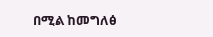በሚል ከመግለፅ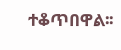ተቆጥበዋል፡፡